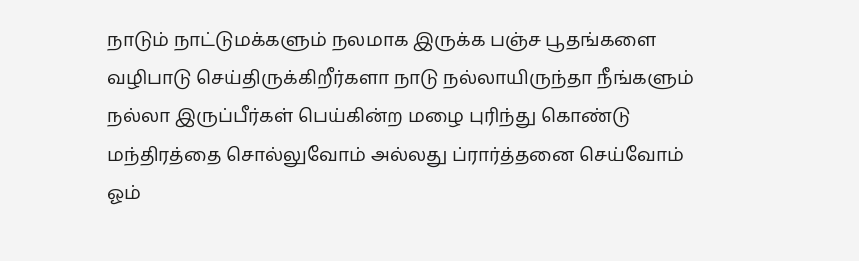நாடும் நாட்டுமக்களும் நலமாக இருக்க பஞ்ச பூதங்களை வழிபாடு செய்திருக்கிறீர்களா நாடு நல்லாயிருந்தா நீங்களும் நல்லா இருப்பீர்கள் பெய்கின்ற மழை புரிந்து கொண்டு மந்திரத்தை சொல்லுவோம் அல்லது ப்ரார்த்தனை செய்வோம்
ஓம்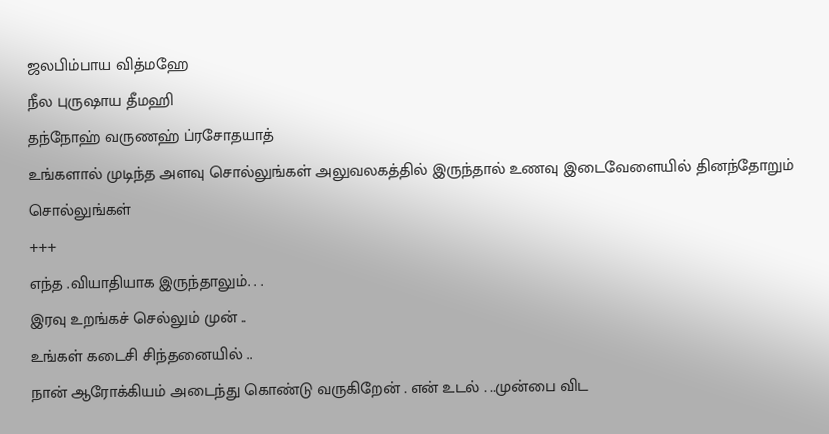ஜலபிம்பாய வித்மஹே
நீல புருஷாய தீமஹி
தந்நோஹ் வருணஹ் ப்ரசோதயாத்
உங்களால் முடிந்த அளவு சொல்லுங்கள் அலுவலகத்தில் இருந்தால் உணவு இடைவேளையில் தினந்தோறும் சொல்லுங்கள்
+++
எந்த .வியாதியாக இருந்தாலும். . .
இரவு உறங்கச் செல்லும் முன் ..
உங்கள் கடைசி சிந்தனையில் ..
நான் ஆரோக்கியம் அடைந்து கொண்டு வருகிறேன் . என் உடல் . ..முன்பை விட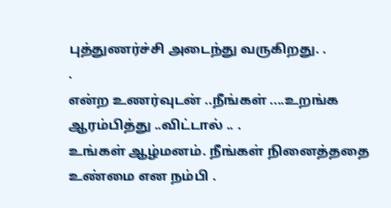புத்துணர்ச்சி அடைந்து வருகிறது. .
.
என்ற உணர்வுடன் ..நீங்கள் ....உறங்க ஆரம்பித்து ..விட்டால் .. .
உங்கள் ஆழ்மனம். நீங்கள் நினைத்ததை உண்மை என நம்பி .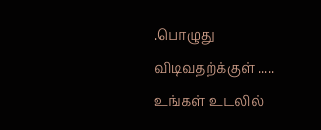.பொழுது விடிவதற்க்குள் .....
உங்கள் உடலில்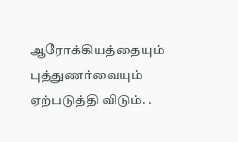ஆரோக்கியத்தையும்
புத்துணர்வையும் ஏற்படுத்தி விடும். .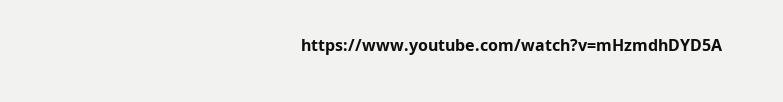https://www.youtube.com/watch?v=mHzmdhDYD5A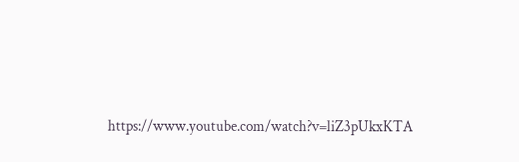https://www.youtube.com/watch?v=liZ3pUkxKTA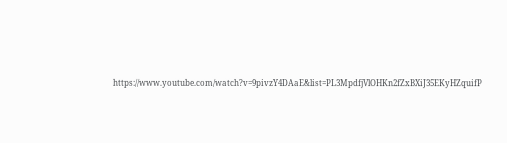https://www.youtube.com/watch?v=9pivzY4DAaE&list=PL3MpdfjVlOHKn2fZxBXiJ35EKyHZquifP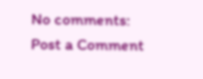No comments:
Post a Comment